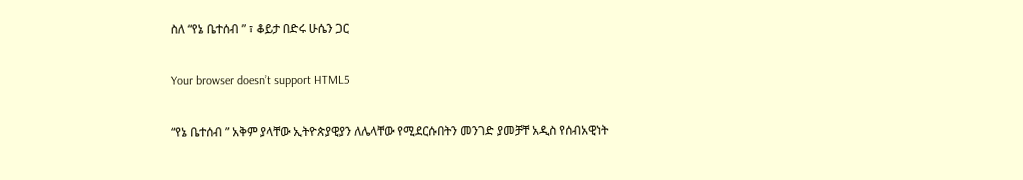ስለ “የኔ ቤተሰብ ” ፣ ቆይታ በድሩ ሁሴን ጋር

Your browser doesn’t support HTML5

“የኔ ቤተሰብ ” አቅም ያላቸው ኢትዮጵያዊያን ለሌላቸው የሚደርሱበትን መንገድ ያመቻቸ አዲስ የሰብአዊነት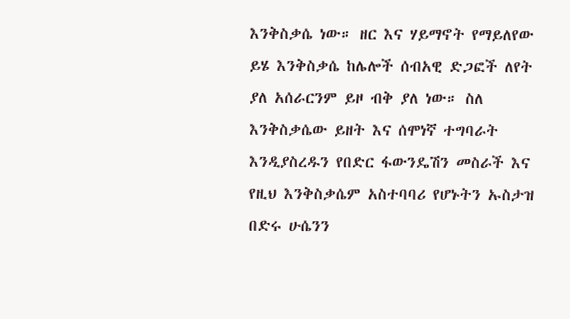እንቅስቃሴ ነው። ዘር እና ሃይማኖት የማይለየው ይሄ እንቅስቃሴ ከሌሎች ሰብአዊ ድጋፎች ለየት ያለ አሰራርንም ይዞ ብቅ ያለ ነው። ስለ እንቅስቃሴው ይዘት እና ሰሞነኛ ተግባራት እንዲያስረዱን የበድር ፋውንዴሽን መስራች እና የዚህ እንቅስቃሴም አስተባባሪ የሆኑትን ኡስታዝ በድሩ ሁሴንን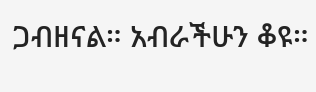ጋብዘናል። አብራችሁን ቆዩ።